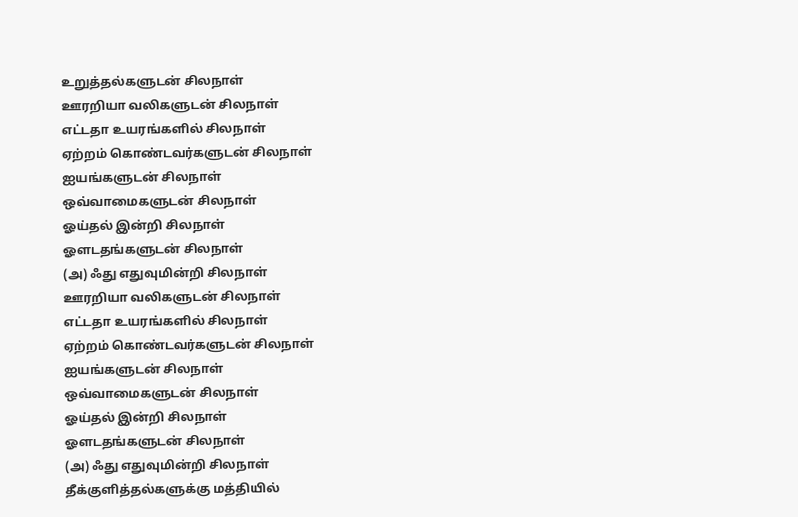உறுத்தல்களுடன் சிலநாள்
ஊரறியா வலிகளுடன் சிலநாள்
எட்டதா உயரங்களில் சிலநாள்
ஏற்றம் கொண்டவர்களுடன் சிலநாள்
ஐயங்களுடன் சிலநாள்
ஒவ்வாமைகளுடன் சிலநாள்
ஓய்தல் இன்றி சிலநாள்
ஓளடதங்களுடன் சிலநாள்
(அ) ஃது எதுவுமின்றி சிலநாள்
ஊரறியா வலிகளுடன் சிலநாள்
எட்டதா உயரங்களில் சிலநாள்
ஏற்றம் கொண்டவர்களுடன் சிலநாள்
ஐயங்களுடன் சிலநாள்
ஒவ்வாமைகளுடன் சிலநாள்
ஓய்தல் இன்றி சிலநாள்
ஓளடதங்களுடன் சிலநாள்
(அ) ஃது எதுவுமின்றி சிலநாள்
தீக்குளித்தல்களுக்கு மத்தியில்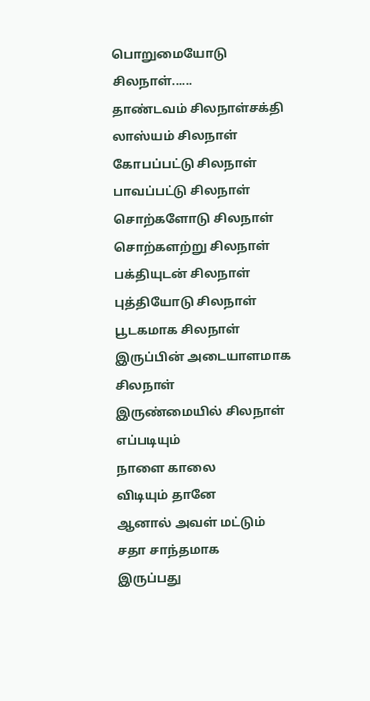பொறுமையோடு சிலநாள்......
தாண்டவம் சிலநாள்சக்தி லாஸ்யம் சிலநாள்
கோபப்பட்டு சிலநாள்
பாவப்பட்டு சிலநாள்
சொற்களோடு சிலநாள்
சொற்களற்று சிலநாள்
பக்தியுடன் சிலநாள்
புத்தியோடு சிலநாள்
பூடகமாக சிலநாள்
இருப்பின் அடையாளமாக சிலநாள்
இருண்மையில் சிலநாள்
எப்படியும்
நாளை காலை
விடியும் தானே
ஆனால் அவள் மட்டும்
சதா சாந்தமாக
இருப்பது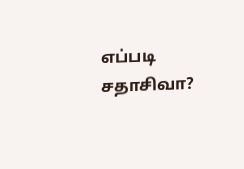எப்படி சதாசிவா?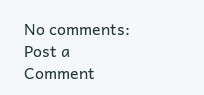No comments:
Post a Comment